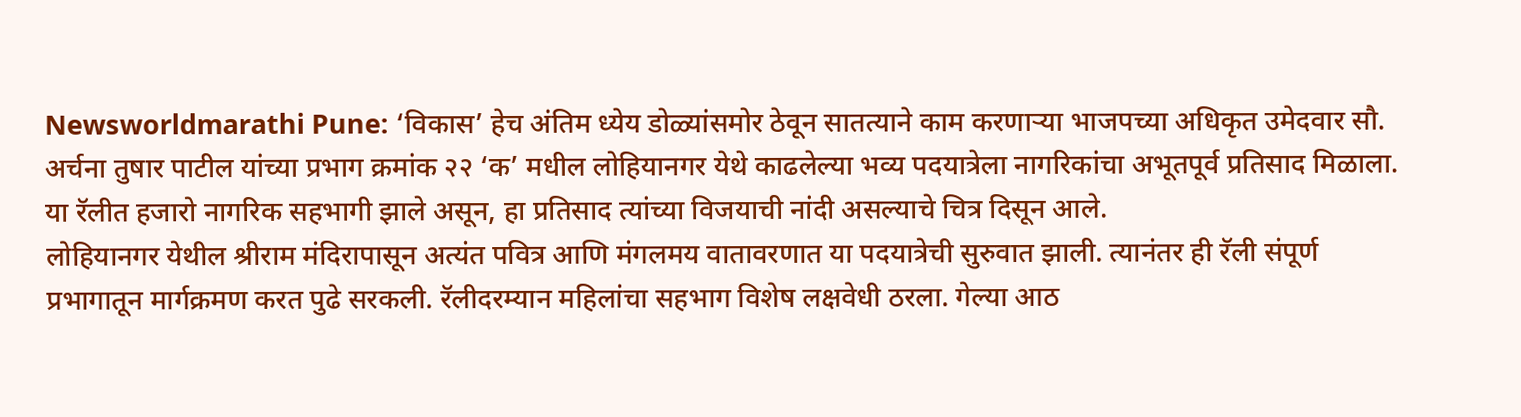Newsworldmarathi Pune: ‘विकास’ हेच अंतिम ध्येय डोळ्यांसमोर ठेवून सातत्याने काम करणाऱ्या भाजपच्या अधिकृत उमेदवार सौ. अर्चना तुषार पाटील यांच्या प्रभाग क्रमांक २२ ‘क’ मधील लोहियानगर येथे काढलेल्या भव्य पदयात्रेला नागरिकांचा अभूतपूर्व प्रतिसाद मिळाला. या रॅलीत हजारो नागरिक सहभागी झाले असून, हा प्रतिसाद त्यांच्या विजयाची नांदी असल्याचे चित्र दिसून आले.
लोहियानगर येथील श्रीराम मंदिरापासून अत्यंत पवित्र आणि मंगलमय वातावरणात या पदयात्रेची सुरुवात झाली. त्यानंतर ही रॅली संपूर्ण प्रभागातून मार्गक्रमण करत पुढे सरकली. रॅलीदरम्यान महिलांचा सहभाग विशेष लक्षवेधी ठरला. गेल्या आठ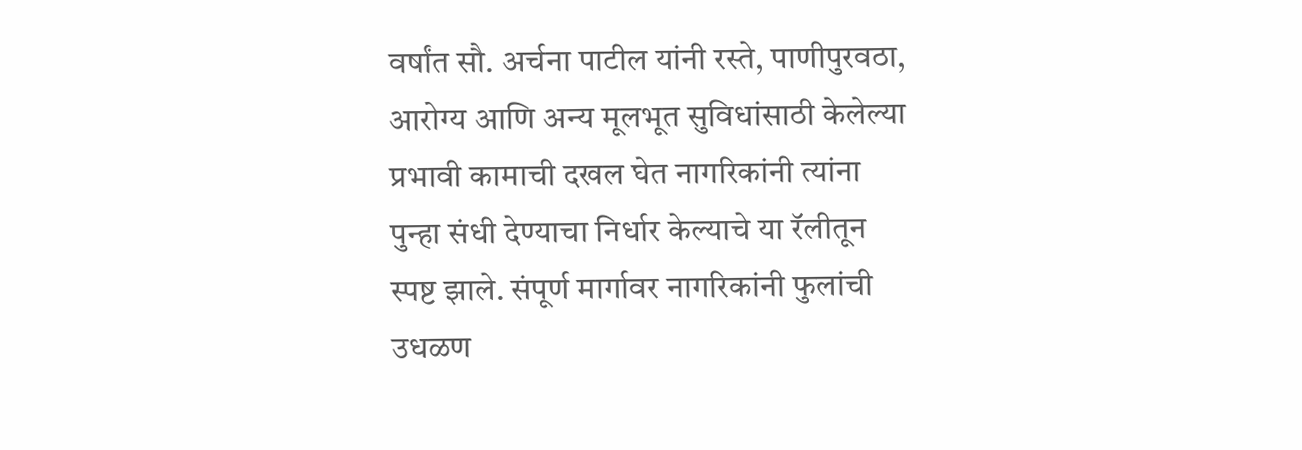वर्षांत सौ. अर्चना पाटील यांनी रस्ते, पाणीपुरवठा, आरोग्य आणि अन्य मूलभूत सुविधांसाठी केलेल्या प्रभावी कामाची दखल घेत नागरिकांनी त्यांना पुन्हा संधी देण्याचा निर्धार केल्याचे या रॅलीतून स्पष्ट झाले. संपूर्ण मार्गावर नागरिकांनी फुलांची उधळण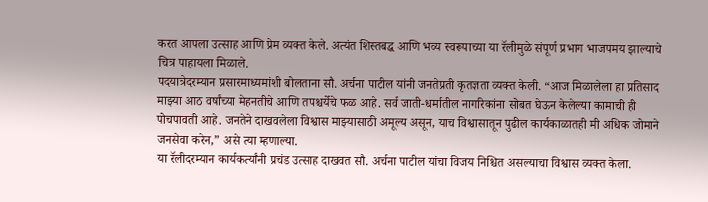करत आपला उत्साह आणि प्रेम व्यक्त केले. अत्यंत शिस्तबद्ध आणि भव्य स्वरूपाच्या या रॅलीमुळे संपूर्ण प्रभाग भाजपमय झाल्याचे चित्र पाहायला मिळाले.
पदयात्रेदरम्यान प्रसारमाध्यमांशी बोलताना सौ. अर्चना पाटील यांनी जनतेप्रती कृतज्ञता व्यक्त केली. “आज मिळालेला हा प्रतिसाद माझ्या आठ वर्षांच्या मेहनतीचे आणि तपश्चर्येचे फळ आहे. सर्व जाती-धर्मातील नागरिकांना सोबत घेऊन केलेल्या कामाची ही पोचपावती आहे. जनतेने दाखवलेला विश्वास माझ्यासाठी अमूल्य असून, याच विश्वासातून पुढील कार्यकाळातही मी अधिक जोमाने जनसेवा करेन,” असे त्या म्हणाल्या.
या रॅलीदरम्यान कार्यकर्त्यांनी प्रचंड उत्साह दाखवत सौ. अर्चना पाटील यांचा विजय निश्चित असल्याचा विश्वास व्यक्त केला.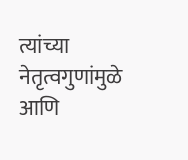त्यांच्या नेतृत्वगुणांमुळे आणि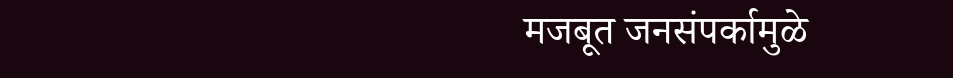मजबूत जनसंपर्कामुळे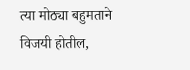त्या मोठ्या बहुमताने विजयी होतील,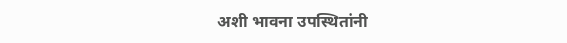अशी भावना उपस्थितांनी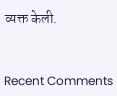व्यक्त केली.


Recent Comments